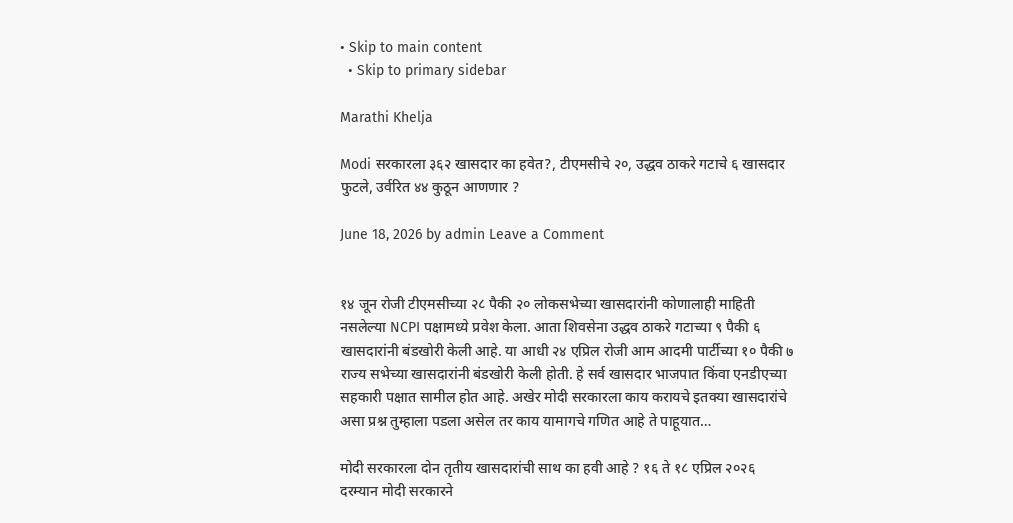• Skip to main content
  • Skip to primary sidebar

Marathi Khelja

Modi सरकारला ३६२ खासदार का हवेत?, टीएमसीचे २०, उद्धव ठाकरे गटाचे ६ खासदार फुटले, उर्वरित ४४ कुठून आणणार ?

June 18, 2026 by admin Leave a Comment


१४ जून रोजी टीएमसीच्या २८ पैकी २० लोकसभेच्या खासदारांनी कोणालाही माहिती नसलेल्या NCPI पक्षामध्ये प्रवेश केला. आता शिवसेना उद्धव ठाकरे गटाच्या ९ पैकी ६ खासदारांनी बंडखोरी केली आहे. या आधी २४ एप्रिल रोजी आम आदमी पार्टीच्या १० पैकी ७ राज्य सभेच्या खासदारांनी बंडखोरी केली होती. हे सर्व खासदार भाजपात किंवा एनडीएच्या सहकारी पक्षात सामील होत आहे. अखेर मोदी सरकारला काय करायचे इतक्या खासदारांचे असा प्रश्न तुम्हाला पडला असेल तर काय यामागचे गणित आहे ते पाहूयात…

मोदी सरकारला दोन तृतीय खासदारांची साथ का हवी आहे ? १६ ते १८ एप्रिल २०२६ दरम्यान मोदी सरकारने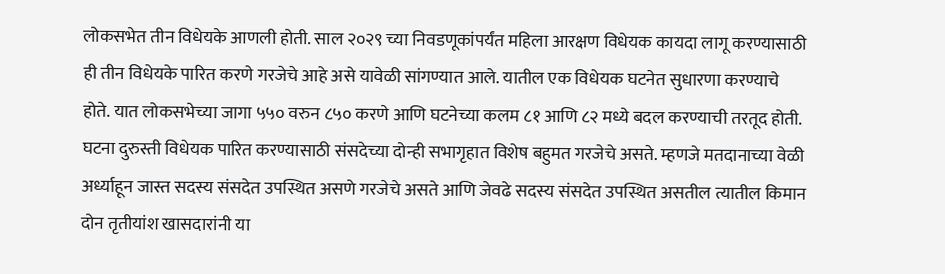लोकसभेत तीन विधेयके आणली होती. साल २०२९ च्या निवडणूकांपर्यंत महिला आरक्षण विधेयक कायदा लागू करण्यासाठी ही तीन विधेयके पारित करणे गरजेचे आहे असे यावेळी सांगण्यात आले. यातील एक विधेयक घटनेत सुधारणा करण्याचे होते. यात लोकसभेच्या जागा ५५० वरुन ८५० करणे आणि घटनेच्या कलम ८१ आणि ८२ मध्ये बदल करण्याची तरतूद होती.
घटना दुरुस्ती विधेयक पारित करण्यासाठी संसदेच्या दोन्ही सभागृहात विशेष बहुमत गरजेचे असते. म्हणजे मतदानाच्या वेळी अर्ध्याहून जास्त सदस्य संसदेत उपस्थित असणे गरजेचे असते आणि जेवढे सदस्य संसदेत उपस्थित असतील त्यातील किमान दोन तृतीयांश खासदारांनी या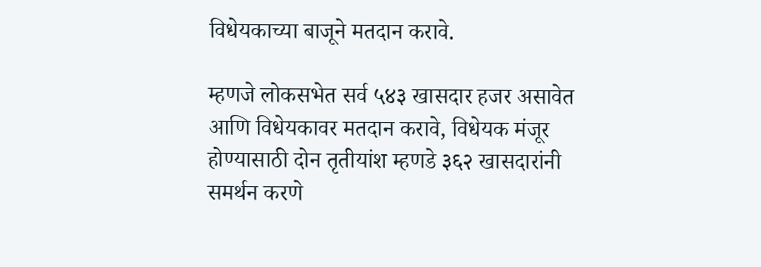विधेयकाच्या बाजूने मतदान करावे.

म्हणजे लोकसभेत सर्व ५४३ खासदार हजर असावेत आणि विधेयकावर मतदान करावे, विधेयक मंजूर होण्यासाठी दोन तृतीयांश म्हणडे ३६२ खासदारांनी समर्थन करणे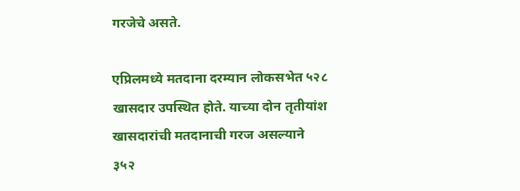गरजेचे असते.

एप्रिलमध्ये मतदाना दरम्यान लोकसभेत ५२८ खासदार उपस्थित होते. याच्या दोन तृतीयांश खासदारांची मतदानाची गरज असल्याने ३५२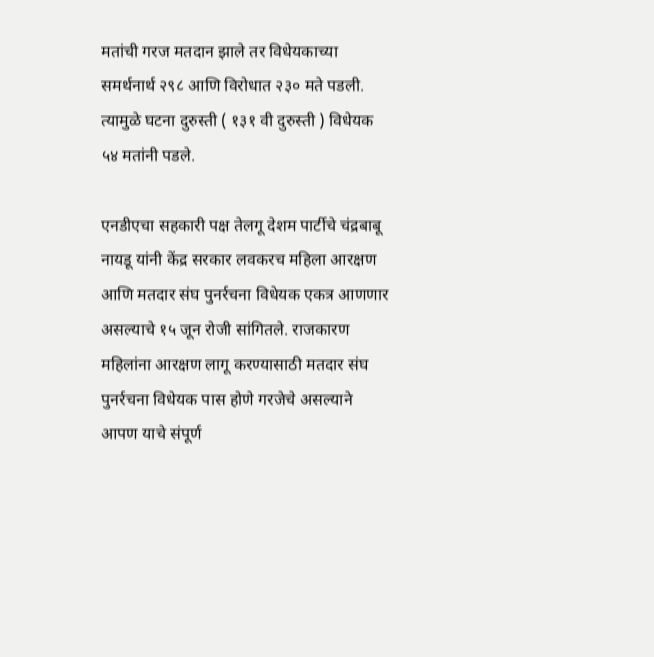मतांची गरज मतदान झाले तर विधेयकाच्या समर्थनार्थ २९८ आणि विरोधात २३० मते पडली. त्यामुळे घटना दुरुस्ती ( १३१ वी दुरुस्ती ) विधेयक ५४ मतांनी पडले.

एनडीएचा सहकारी पक्ष तेलगू देशम पार्टीचे चंद्रबाबू नायडू यांनी केंद्र सरकार लवकरच महिला आरक्षण आणि मतदार संघ पुनर्रचना विधेयक एकत्र आणणार असल्याचे १५ जून रोजी सांगितले. राजकारण महिलांना आरक्षण लागू करण्यासाठी मतदार संघ पुनर्रचना विधेयक पास होणे गरजेचे असल्याने आपण याचे संपूर्ण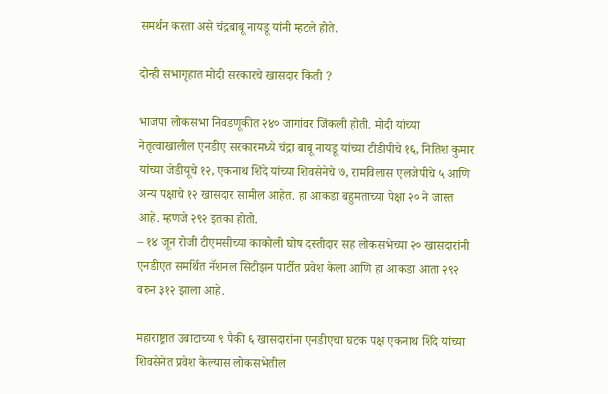समर्थन करता असे चंद्रबाबू नायडू यांनी म्हटले होते.

दोन्ही सभागृहात मोदी सरकारचे खासदार किती ?

भाजपा लोकसभा निवडणूकीत २४० जागांवर जिंकली होती. मोदी यांच्या नेतृत्वाखालील एनडीए सरकारमध्ये चंद्रा बाबू नायडू यांच्या टीडीपीचे १६, नितिश कुमार यांच्या जेडीयूचे १२, एकनाथ शिंदे यांच्या शिवसेनेचे ७, रामविलास एलजेपीचे ५ आणि अन्य पक्षाचे १२ खासदार सामील आहेत. हा आकडा बहुमताच्या पेक्षा २० ने जास्त आहे. म्हणजे २९२ इतका होतो.
– १४ जून रोजी टीएमसीच्या काकोली घोष दस्तीदार सह लोकसभेच्या २० खासदारांनी एनडीएत समर्थित नॅशनल सिटीझन पार्टीत प्रवेश केला आणि हा आकडा आता २९२ वरुन ३१२ झाला आहे.

महाराष्ट्रात उबाटाच्या ९ पैकी ६ खासदारांना एनडीएचा घटक पक्ष एकनाथ शिंदे यांच्या शिवसेनेत प्रवेश केल्यास लोकसभेतील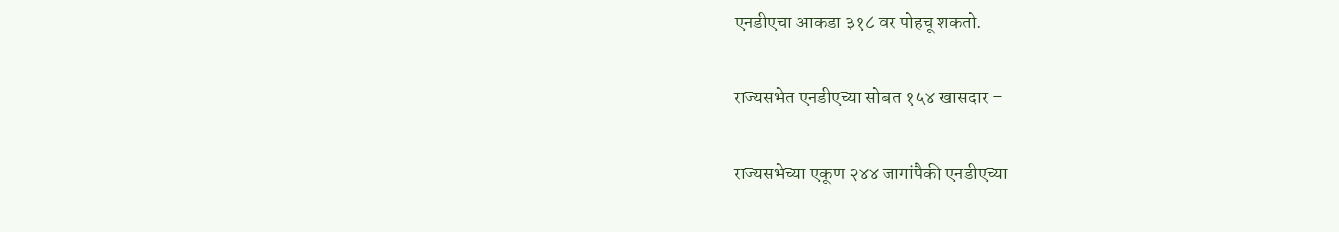एनडीएचा आकडा ३१८ वर पोहचू शकतो.

राज्यसभेत एनडीएच्या सोबत १५४ खासदार –

राज्यसभेच्या एकूण २४४ जागांपैकी एनडीएच्या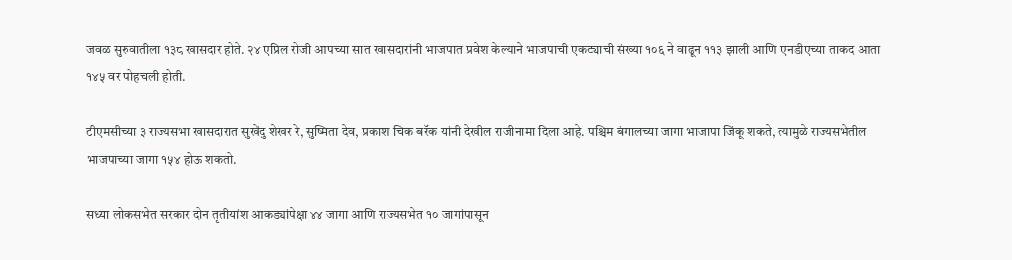जवळ सुरुवातीला १३८ खासदार होते. २४ एप्रिल रोजी आपच्या सात खासदारांनी भाजपात प्रवेश केल्याने भाजपाची एकट्याची संख्या १०६ ने वाढून ११३ झाली आणि एनडीएच्या ताकद आता १४५ वर पोहचली होती.

टीएमसीच्या ३ राज्यसभा खासदारात सुखेंदु शेखर रे, सुष्मिता देव, प्रकाश चिक बरॅक यांनी देखील राजीनामा दिला आहे. पश्चिम बंगालच्या जागा भाजापा जिंकू शकते, त्यामुळे राज्यसभेतील भाजपाच्या जागा १५४ होऊ शकतो.

सध्या लोकसभेत सरकार दोन तृतीयांश आकड्यांपेक्षा ४४ जागा आणि राज्यसभेत १० जागांपासून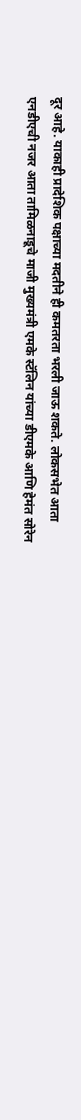दूर आहे. याकाही प्रादेशिक पक्षाच्या मदतीने ही कमतरता भरली जाऊ शकते. लोकसभेत आता एनडीएची नजर आता तामिळनाडूचे माजी मुख्यमंत्री एमके स्टॅलिन यांच्या डीएमके आणि हेमंत सोरेन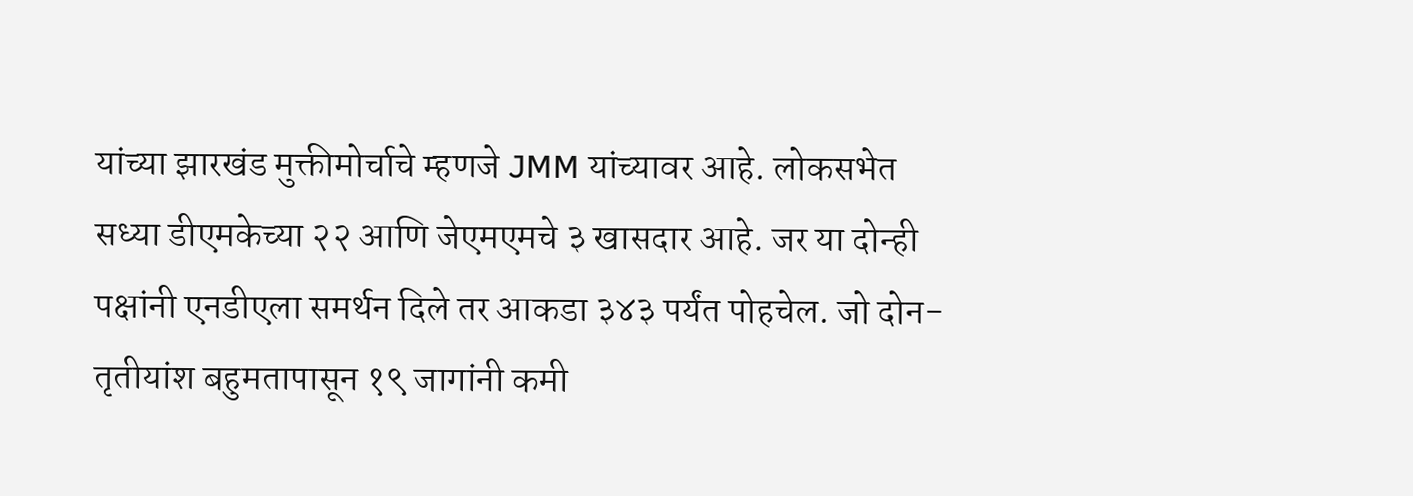यांच्या झारखंड मुक्तीमोर्चाचे म्हणजे JMM यांच्यावर आहे. लोकसभेत सध्या डीएमकेच्या २२ आणि जेएमएमचे ३ खासदार आहे. जर या दोन्ही पक्षांनी एनडीएला समर्थन दिले तर आकडा ३४३ पर्यंत पोहचेल. जो दोन-तृतीयांश बहुमतापासून १९ जागांनी कमी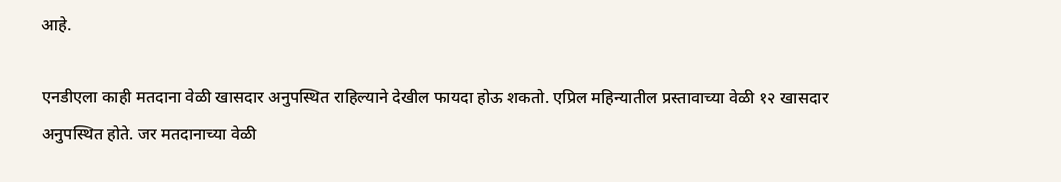आहे.

एनडीएला काही मतदाना वेळी खासदार अनुपस्थित राहिल्याने देखील फायदा होऊ शकतो. एप्रिल महिन्यातील प्रस्तावाच्या वेळी १२ खासदार अनुपस्थित होते. जर मतदानाच्या वेळी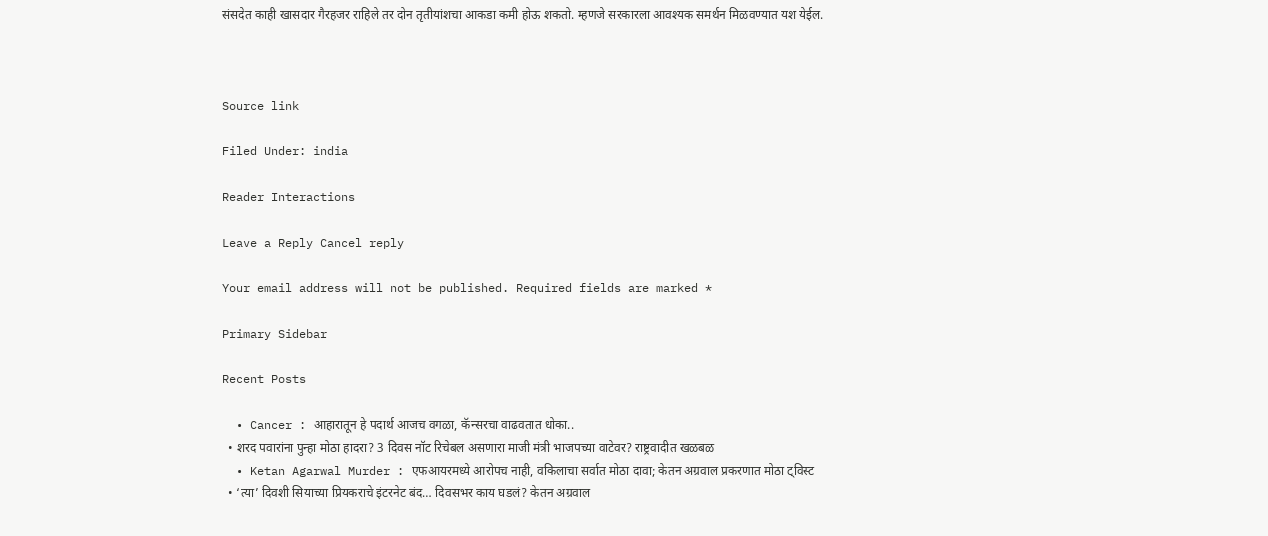संसदेत काही खासदार गैरहजर राहिले तर दोन तृतीयांशचा आकडा कमी होऊ शकतो. म्हणजे सरकारला आवश्यक समर्थन मिळवण्यात यश येईल.



Source link

Filed Under: india

Reader Interactions

Leave a Reply Cancel reply

Your email address will not be published. Required fields are marked *

Primary Sidebar

Recent Posts

  • Cancer : आहारातून हे पदार्थ आजच वगळा, कॅन्सरचा वाढवतात धोका..
  • शरद पवारांना पुन्हा मोठा हादरा? 3 दिवस नॉट रिचेबल असणारा माजी मंत्री भाजपच्या वाटेवर? राष्ट्रवादीत खळबळ
  • Ketan Agarwal Murder : एफआयरमध्ये आरोपच नाही, वकिलाचा सर्वात मोठा दावा; केतन अग्रवाल प्रकरणात मोठा ट्विस्ट
  • ‘त्या’ दिवशी सियाच्या प्रियकराचे इंटरनेट बंद… दिवसभर काय घडलं? केतन अग्रवाल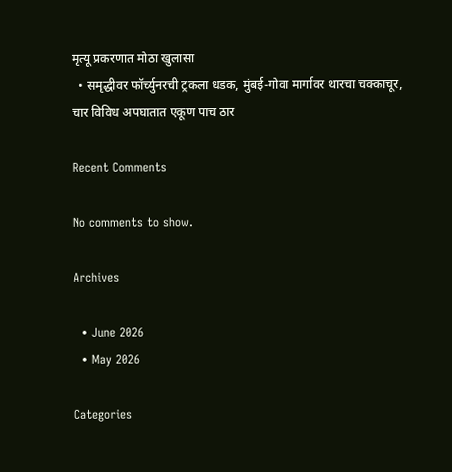मृत्यू प्रकरणात मोठा खुलासा
  • समृद्धीवर फॉर्च्युनरची ट्रकला धडक, मुंबई-गोवा मार्गावर थारचा चक्काचूर, चार विविध अपघातात एकूण पाच ठार

Recent Comments

No comments to show.

Archives

  • June 2026
  • May 2026

Categories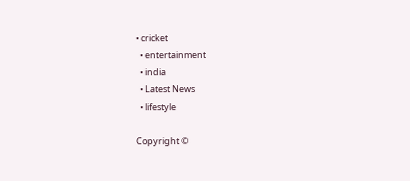• cricket
  • entertainment
  • india
  • Latest News
  • lifestyle

Copyright ©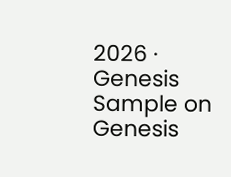2026 · Genesis Sample on Genesis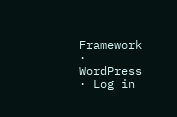Framework · WordPress · Log in